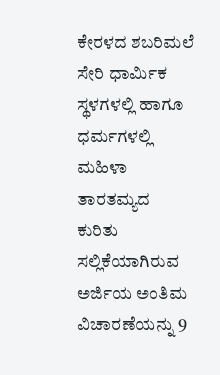ಕೇರಳದ ಶಬರಿಮಲೆ ಸೇರಿ ಧಾರ್ಮಿಕ ಸ್ಥಳಗಳಲ್ಲಿ ಹಾಗೂ ಧರ್ಮಗಳಲ್ಲಿ ಮಹಿಳಾ ತಾರತಮ್ಯದ ಕುರಿತು ಸಲ್ಲಿಕೆಯಾಗಿರುವ ಅರ್ಜಿಯ ಅಂತಿಮ ವಿಚಾರಣೆಯನ್ನು 9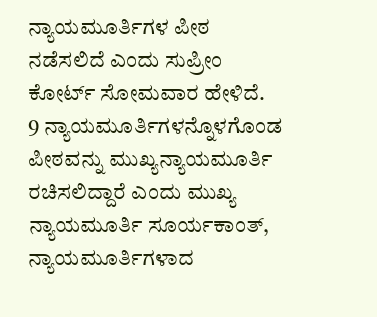ನ್ಯಾಯಮೂರ್ತಿಗಳ ಪೀಠ ನಡೆಸಲಿದೆ ಎಂದು ಸುಪ್ರೀಂ ಕೋರ್ಟ್ ಸೋಮವಾರ ಹೇಳಿದೆ.
9 ನ್ಯಾಯಮೂರ್ತಿಗಳನ್ನೊಳಗೊಂಡ ಪೀಠವನ್ನು ಮುಖ್ಯನ್ಯಾಯಮೂರ್ತಿ ರಚಿಸಲಿದ್ದಾರೆ ಎಂದು ಮುಖ್ಯ ನ್ಯಾಯಮೂರ್ತಿ ಸೂರ್ಯಕಾಂತ್, ನ್ಯಾಯಮೂರ್ತಿಗಳಾದ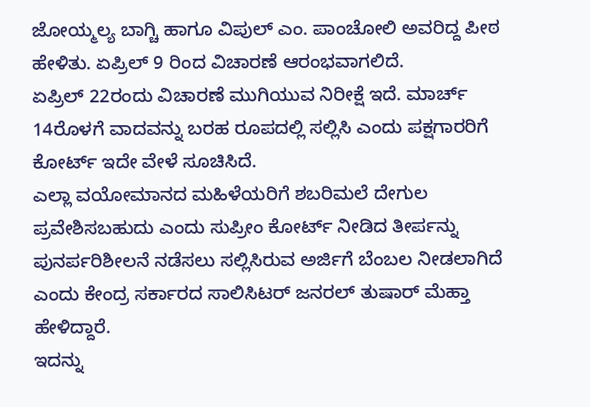ಜೋಯ್ಮಲ್ಯ ಬಾಗ್ಚಿ ಹಾಗೂ ವಿಪುಲ್ ಎಂ. ಪಾಂಚೋಲಿ ಅವರಿದ್ದ ಪೀಠ ಹೇಳಿತು. ಏಪ್ರಿಲ್ 9 ರಿಂದ ವಿಚಾರಣೆ ಆರಂಭವಾಗಲಿದೆ.
ಏಪ್ರಿಲ್ 22ರಂದು ವಿಚಾರಣೆ ಮುಗಿಯುವ ನಿರೀಕ್ಷೆ ಇದೆ. ಮಾರ್ಚ್ 14ರೊಳಗೆ ವಾದವನ್ನು ಬರಹ ರೂಪದಲ್ಲಿ ಸಲ್ಲಿಸಿ ಎಂದು ಪಕ್ಷಗಾರರಿಗೆ ಕೋರ್ಟ್ ಇದೇ ವೇಳೆ ಸೂಚಿಸಿದೆ.
ಎಲ್ಲಾ ವಯೋಮಾನದ ಮಹಿಳೆಯರಿಗೆ ಶಬರಿಮಲೆ ದೇಗುಲ ಪ್ರವೇಶಿಸಬಹುದು ಎಂದು ಸುಪ್ರೀಂ ಕೋರ್ಟ್ ನೀಡಿದ ತೀರ್ಪನ್ನು ಪುನರ್ಪರಿಶೀಲನೆ ನಡೆಸಲು ಸಲ್ಲಿಸಿರುವ ಅರ್ಜಿಗೆ ಬೆಂಬಲ ನೀಡಲಾಗಿದೆ ಎಂದು ಕೇಂದ್ರ ಸರ್ಕಾರದ ಸಾಲಿಸಿಟರ್ ಜನರಲ್ ತುಷಾರ್ ಮೆಹ್ತಾ ಹೇಳಿದ್ದಾರೆ.
ಇದನ್ನು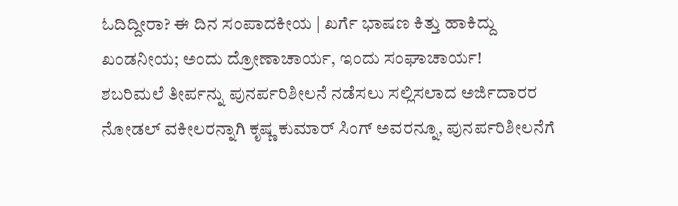ಓದಿದ್ದೀರಾ? ಈ ದಿನ ಸಂಪಾದಕೀಯ | ಖರ್ಗೆ ಭಾಷಣ ಕಿತ್ತು ಹಾಕಿದ್ದು ಖಂಡನೀಯ; ಅಂದು ದ್ರೋಣಾಚಾರ್ಯ, ಇಂದು ಸಂಘಾಚಾರ್ಯ!
ಶಬರಿಮಲೆ ತೀರ್ಪನ್ನು ಪುನರ್ಪರಿಶೀಲನೆ ನಡೆಸಲು ಸಲ್ಲಿಸಲಾದ ಅರ್ಜಿದಾರರ ನೋಡಲ್ ವಕೀಲರನ್ನಾಗಿ ಕೃಷ್ಣ ಕುಮಾರ್ ಸಿಂಗ್ ಅವರನ್ನೂ, ಪುನರ್ಪರಿಶೀಲನೆಗೆ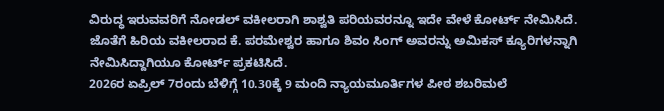ವಿರುದ್ಧ ಇರುವವರಿಗೆ ನೋಡಲ್ ವಕೀಲರಾಗಿ ಶಾಶ್ವತಿ ಪರಿಯವರನ್ನೂ ಇದೇ ವೇಳೆ ಕೋರ್ಟ್ ನೇಮಿಸಿದೆ.
ಜೊತೆಗೆ ಹಿರಿಯ ವಕೀಲರಾದ ಕೆ. ಪರಮೇಶ್ವರ ಹಾಗೂ ಶಿವಂ ಸಿಂಗ್ ಅವರನ್ನು ಅಮಿಕಸ್ ಕ್ಯೂರಿಗಳನ್ನಾಗಿ ನೇಮಿಸಿದ್ದಾಗಿಯೂ ಕೋರ್ಟ್ ಪ್ರಕಟಿಸಿದೆ.
2026ರ ಏಪ್ರಿಲ್ 7ರಂದು ಬೆಳಿಗ್ಗೆ 10.30ಕ್ಕೆ 9 ಮಂದಿ ನ್ಯಾಯಮೂರ್ತಿಗಳ ಪೀಠ ಶಬರಿಮಲೆ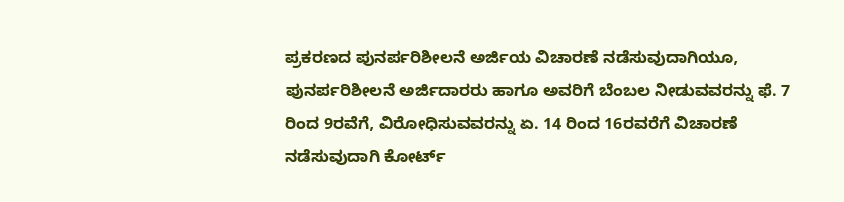ಪ್ರಕರಣದ ಪುನರ್ಪರಿಶೀಲನೆ ಅರ್ಜಿಯ ವಿಚಾರಣೆ ನಡೆಸುವುದಾಗಿಯೂ, ಪುನರ್ಪರಿಶೀಲನೆ ಅರ್ಜಿದಾರರು ಹಾಗೂ ಅವರಿಗೆ ಬೆಂಬಲ ನೀಡುವವರನ್ನು ಫೆ. 7 ರಿಂದ 9ರವೆಗೆ, ವಿರೋಧಿಸುವವರನ್ನು ಏ. 14 ರಿಂದ 16ರವರೆಗೆ ವಿಚಾರಣೆ ನಡೆಸುವುದಾಗಿ ಕೋರ್ಟ್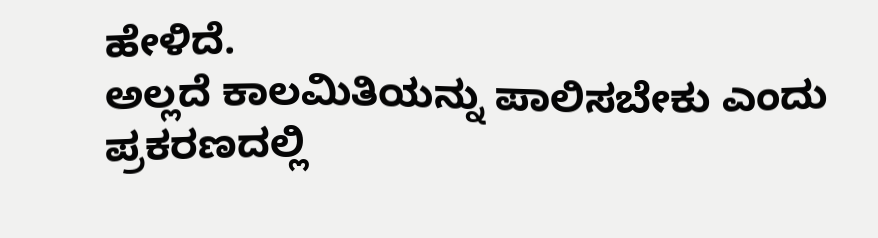ಹೇಳಿದೆ.
ಅಲ್ಲದೆ ಕಾಲಮಿತಿಯನ್ನು ಪಾಲಿಸಬೇಕು ಎಂದು ಪ್ರಕರಣದಲ್ಲಿ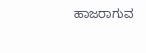ಹಾಜರಾಗುವ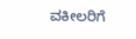ವಕೀಲರಿಗೆ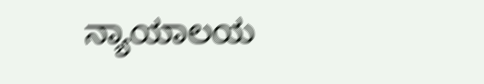ನ್ಯಾಯಾಲಯ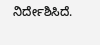ನಿರ್ದೇಶಿಸಿದೆ.